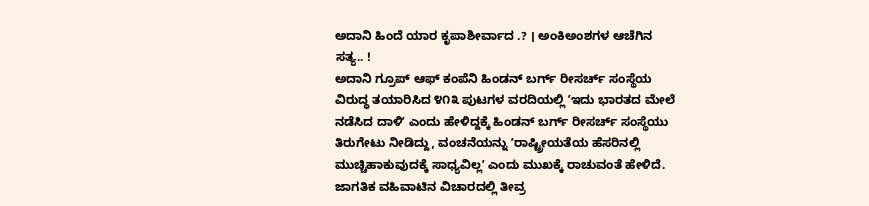ಅದಾನಿ ಹಿಂದೆ ಯಾರ ಕೃಪಾಶೀರ್ವಾದ .? । ಅಂಕಿಅಂಶಗಳ ಆಚೆಗಿನ ಸತ್ಯ.. !
ಅದಾನಿ ಗ್ರೂಪ್ ಆಫ್ ಕಂಪೆನಿ ಹಿಂಡನ್ ಬರ್ಗ್ ರೀಸರ್ಚ್ ಸಂಸ್ಥೆಯ ವಿರುದ್ಧ ತಯಾರಿಸಿದ ೪೧೩ ಪುಟಗಳ ವರದಿಯಲ್ಲಿ ʼಇದು ಭಾರತದ ಮೇಲೆ ನಡೆಸಿದ ದಾಳಿʼ ಎಂದು ಹೇಳಿದ್ದಕ್ಕೆ ಹಿಂಡನ್ ಬರ್ಗ್ ರೀಸರ್ಚ್ ಸಂಸ್ಥೆಯು ತಿರುಗೇಟು ನೀಡಿದ್ದು, ವಂಚನೆಯನ್ನು ʼರಾಷ್ಟ್ರೀಯತೆಯ ಹೆಸರಿನಲ್ಲಿ ಮುಚ್ಚಿಹಾಕುವುದಕ್ಕೆ ಸಾಧ್ಯವಿಲ್ಲʼ ಎಂದು ಮುಖಕ್ಕೆ ರಾಚುವಂತೆ ಹೇಳಿದೆ.
ಜಾಗತಿಕ ವಹಿವಾಟಿನ ವಿಚಾರದಲ್ಲಿ ತೀವ್ರ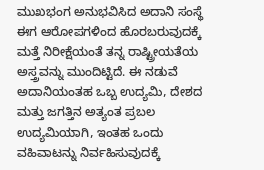ಮುಖಭಂಗ ಅನುಭವಿಸಿದ ಅದಾನಿ ಸಂಸ್ಥೆ ಈಗ ಆರೋಪಗಳಿಂದ ಹೊರಬರುವುದಕ್ಕೆ ಮತ್ತೆ ನಿರೀಕ್ಷೆಯಂತೆ ತನ್ನ ರಾಷ್ಟ್ರೀಯತೆಯ ಅಸ್ತ್ರವನ್ನು ಮುಂದಿಟ್ಟಿದೆ. ಈ ನಡುವೆ ಅದಾನಿಯಂತಹ ಒಬ್ಬ ಉದ್ಯಮಿ, ದೇಶದ ಮತ್ತು ಜಗತ್ತಿನ ಅತ್ಯಂತ ಪ್ರಬಲ ಉದ್ಯಮಿಯಾಗಿ, ಇಂತಹ ಒಂದು ವಹಿವಾಟನ್ನು ನಿರ್ವಹಿಸುವುದಕ್ಕೆ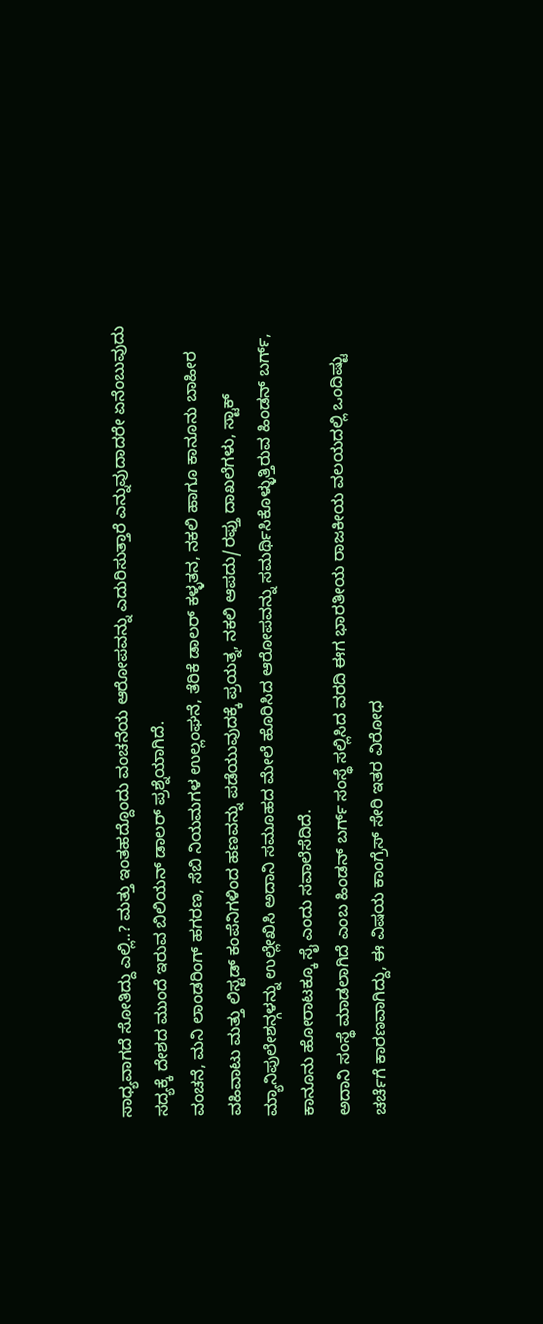ಸಾಧ್ಯವಾಗದೆ ಸೋತಿದ್ದು ಎಲ್ಲಿ..? ಮತ್ತು ಇಂತಹದ್ದೊಂದು ವಂಚನೆಯ ಆರೋಪವನ್ನು ಎದುರಿಸುತ್ತಾರೆ ಎನ್ನುವುದಾದರೇ ಏನೆಂಬುವುದು ಸದ್ಯಕ್ಕೆ ದೇಶದ ಮುಂದೆ ಇರುವ ಬಿಲಿಯನ್ ಡಾಲರ್ ಪ್ರಶ್ನೆಯಾಗಿದೆ.
ವಂಚನೆ, ಮನಿ ಲಾಂಡರಿಂಗ್ ಹಗರಣ, ಸೆಬಿ ನಿಯಮಗಳ ಉಲ್ಲಂಘನೆ, ತೆರಿಕೆ ಡಾಲರ್ ಕಳ್ಳತನ, ನಕಲಿ ಹಾಗೂ ಕಾನೂನು ಬಾಹೀರ ವಹಿವಾಟು ಮತ್ತು ಲಿಸ್ಟಡ್ ಕಂಪೆನಿಗಳಿಂದ ಹಣವನ್ನು ಪಡೆಯುವುದಕ್ಕೆ ಪ್ರಯತ್ನ, ನಕಲಿ ಆಪದು/ರಫ್ತು ದಾಖಲೆಗಳು, ಸ್ಟಾಕ್ ಮ್ಯಾನಿಪುಲೇಶನ್ಗಳನ್ನು ಉಲ್ಲೇಖಿಸಿ ಅದಾನಿ ಸಮೂಹದ ಮೇಲೆ ಹೊರಿಸಿದ ಆರೋಪವನ್ನು ಸಮರ್ಥಿಸಿಕೊಳ್ಳುತ್ತಿರುವ ಹಿಂಡನ್ ಬರ್ಗ್, ಕಾನೂನು ಹೋರಾಟಕ್ಕೂ ಸೈ ಎಂದು ಸವಾಲೆಸೆದಿದೆ.
ಅದಾನಿ ಸಂಸ್ಥೆ ಮಾಡಲಾಗಿದೆ ಎಂಬ ಹಿಂಡನ್ ಬರ್ಗ್ ಸಂಸ್ಥೆ ಸಲ್ಲಿಸಿದ ವರದಿ ಈಗ ಭಾರತೀಯ ರಾಜಕೀಯ ವಲಯದಲ್ಲಿ ಒಂದಿಷ್ಟು ಚರ್ಚೆಗೆ ಕಾರಣವಾಗಿದ್ದು, ಈ ವಿಷಯ ಕಾಂಗ್ರೆಸ್ ಸೇರಿ ಇತರ ವಿರೋಧ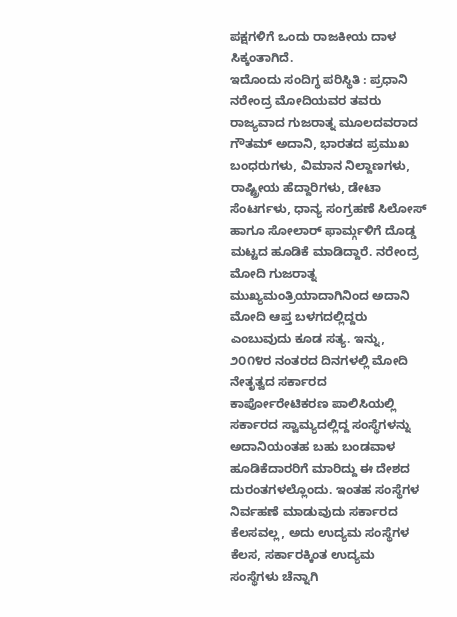ಪಕ್ಷಗಳಿಗೆ ಒಂದು ರಾಜಕೀಯ ದಾಳ ಸಿಕ್ಕಂತಾಗಿದೆ.
ಇದೊಂದು ಸಂದಿಗ್ಧ ಪರಿಸ್ಥಿತಿ : ಪ್ರಧಾನಿ ನರೇಂದ್ರ ಮೋದಿಯವರ ತವರು ರಾಜ್ಯವಾದ ಗುಜರಾತ್ನ ಮೂಲದವರಾದ ಗೌತಮ್ ಅದಾನಿ, ಭಾರತದ ಪ್ರಮುಖ ಬಂಧರುಗಳು, ವಿಮಾನ ನಿಲ್ದಾಣಗಳು, ರಾಷ್ಟ್ರೀಯ ಹೆದ್ದಾರಿಗಳು, ಡೇಟಾ ಸೆಂಟರ್ಗಳು, ಧಾನ್ಯ ಸಂಗ್ರಹಣೆ ಸಿಲೋಸ್ ಹಾಗೂ ಸೋಲಾರ್ ಫಾರ್ಮ್ಗಳಿಗೆ ದೊಡ್ಡ ಮಟ್ಟದ ಹೂಡಿಕೆ ಮಾಡಿದ್ದಾರೆ. ನರೇಂದ್ರ ಮೋದಿ ಗುಜರಾತ್ನ ಮುಖ್ಯಮಂತ್ರಿಯಾದಾಗಿನಿಂದ ಅದಾನಿ ಮೋದಿ ಆಪ್ತ ಬಳಗದಲ್ಲಿದ್ದರು ಎಂಬುವುದು ಕೂಡ ಸತ್ಯ. ಇನ್ನು, ೨೦೧೪ರ ನಂತರದ ದಿನಗಳಲ್ಲಿ ಮೋದಿ ನೇತೃತ್ವದ ಸರ್ಕಾರದ ಕಾರ್ಪೋರೇಟಿಕರಣ ಪಾಲಿಸಿಯಲ್ಲಿ ಸರ್ಕಾರದ ಸ್ವಾಮ್ಯದಲ್ಲಿದ್ದ ಸಂಸ್ಥೆಗಳನ್ನು ಅದಾನಿಯಂತಹ ಬಹು ಬಂಡವಾಳ ಹೂಡಿಕೆದಾರರಿಗೆ ಮಾರಿದ್ದು ಈ ದೇಶದ ದುರಂತಗಳಲ್ಲೊಂದು. ಇಂತಹ ಸಂಸ್ಥೆಗಳ ನಿರ್ವಹಣೆ ಮಾಡುವುದು ಸರ್ಕಾರದ ಕೆಲಸವಲ್ಲ, ಅದು ಉದ್ಯಮ ಸಂಸ್ಥೆಗಳ ಕೆಲಸ, ಸರ್ಕಾರಕ್ಕಿಂತ ಉದ್ಯಮ ಸಂಸ್ಥೆಗಳು ಚೆನ್ನಾಗಿ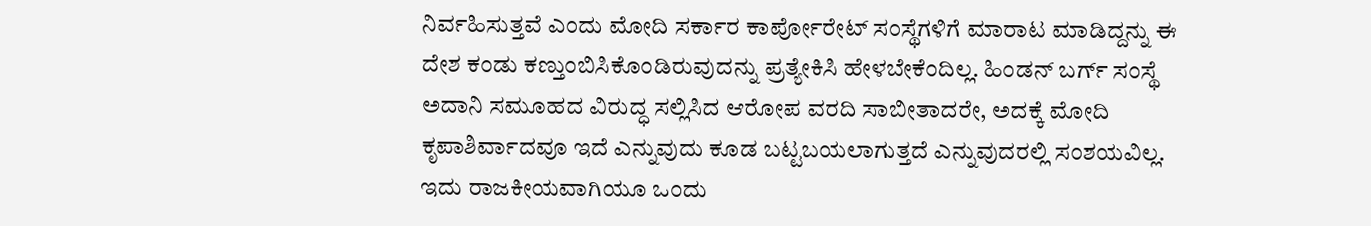ನಿರ್ವಹಿಸುತ್ತವೆ ಎಂದು ಮೋದಿ ಸರ್ಕಾರ ಕಾರ್ಪೋರೇಟ್ ಸಂಸ್ಥೆಗಳಿಗೆ ಮಾರಾಟ ಮಾಡಿದ್ದನ್ನು ಈ ದೇಶ ಕಂಡು ಕಣ್ತುಂಬಿಸಿಕೊಂಡಿರುವುದನ್ನು ಪ್ರತ್ಯೇಕಿಸಿ ಹೇಳಬೇಕೆಂದಿಲ್ಲ. ಹಿಂಡನ್ ಬರ್ಗ್ ಸಂಸ್ಥೆ ಅದಾನಿ ಸಮೂಹದ ವಿರುದ್ಧ ಸಲ್ಲಿಸಿದ ಆರೋಪ ವರದಿ ಸಾಬೀತಾದರೇ, ಅದಕ್ಕೆ ಮೋದಿ ಕೃಪಾಶಿರ್ವಾದವೂ ಇದೆ ಎನ್ನುವುದು ಕೂಡ ಬಟ್ಟಬಯಲಾಗುತ್ತದೆ ಎನ್ನುವುದರಲ್ಲಿ ಸಂಶಯವಿಲ್ಲ.
ಇದು ರಾಜಕೀಯವಾಗಿಯೂ ಒಂದು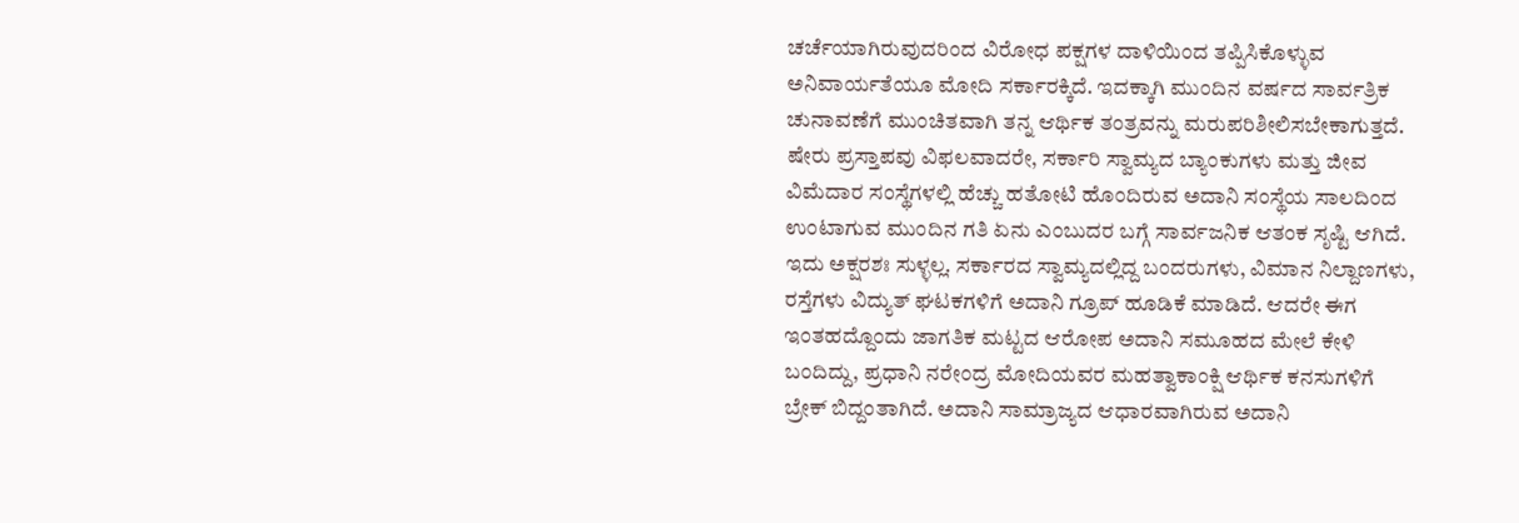ಚರ್ಚೆಯಾಗಿರುವುದರಿಂದ ವಿರೋಧ ಪಕ್ಷಗಳ ದಾಳಿಯಿಂದ ತಪ್ಪಿಸಿಕೊಳ್ಳುವ ಅನಿವಾರ್ಯತೆಯೂ ಮೋದಿ ಸರ್ಕಾರಕ್ಕಿದೆ. ಇದಕ್ಕಾಗಿ ಮುಂದಿನ ವರ್ಷದ ಸಾರ್ವತ್ರಿಕ ಚುನಾವಣೆಗೆ ಮುಂಚಿತವಾಗಿ ತನ್ನ ಆರ್ಥಿಕ ತಂತ್ರವನ್ನು ಮರುಪರಿಶೀಲಿಸಬೇಕಾಗುತ್ತದೆ. ಷೇರು ಪ್ರಸ್ತಾಪವು ವಿಫಲವಾದರೇ, ಸರ್ಕಾರಿ ಸ್ವಾಮ್ಯದ ಬ್ಯಾಂಕುಗಳು ಮತ್ತು ಜೀವ ವಿಮೆದಾರ ಸಂಸ್ಥೆಗಳಲ್ಲಿ ಹೆಚ್ಚು ಹತೋಟಿ ಹೊಂದಿರುವ ಅದಾನಿ ಸಂಸ್ಥೆಯ ಸಾಲದಿಂದ ಉಂಟಾಗುವ ಮುಂದಿನ ಗತಿ ಏನು ಎಂಬುದರ ಬಗ್ಗೆ ಸಾರ್ವಜನಿಕ ಆತಂಕ ಸೃಷ್ಟಿ ಆಗಿದೆ.
ಇದು ಅಕ್ಷರಶಃ ಸುಳ್ಳಲ್ಲ. ಸರ್ಕಾರದ ಸ್ವಾಮ್ಯದಲ್ಲಿದ್ದ ಬಂದರುಗಳು, ವಿಮಾನ ನಿಲ್ದಾಣಗಳು, ರಸ್ತೆಗಳು ವಿದ್ಯುತ್ ಘಟಕಗಳಿಗೆ ಅದಾನಿ ಗ್ರೂಪ್ ಹೂಡಿಕೆ ಮಾಡಿದೆ. ಆದರೇ ಈಗ ಇಂತಹದ್ದೊಂದು ಜಾಗತಿಕ ಮಟ್ಟದ ಆರೋಪ ಅದಾನಿ ಸಮೂಹದ ಮೇಲೆ ಕೇಳಿ ಬಂದಿದ್ದು, ಪ್ರಧಾನಿ ನರೇಂದ್ರ ಮೋದಿಯವರ ಮಹತ್ವಾಕಾಂಕ್ಷಿ ಆರ್ಥಿಕ ಕನಸುಗಳಿಗೆ ಬ್ರೇಕ್ ಬಿದ್ದಂತಾಗಿದೆ. ಅದಾನಿ ಸಾಮ್ರಾಜ್ಯದ ಆಧಾರವಾಗಿರುವ ಅದಾನಿ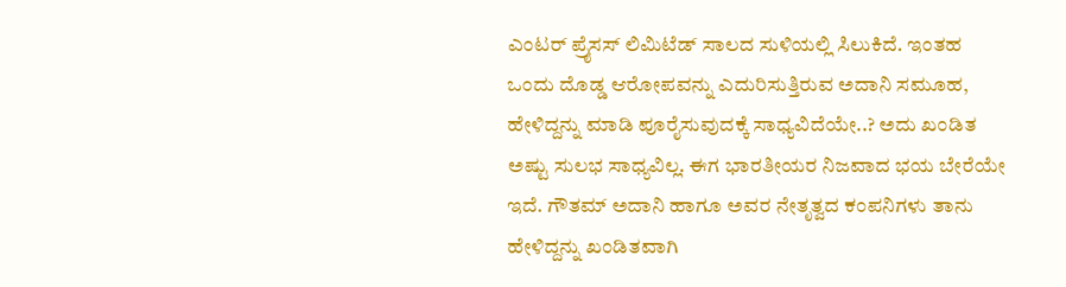ಎಂಟರ್ ಪ್ರೈಸಸ್ ಲಿಮಿಟೆಡ್ ಸಾಲದ ಸುಳಿಯಲ್ಲಿ ಸಿಲುಕಿದೆ. ಇಂತಹ ಒಂದು ದೊಡ್ಡ ಆರೋಪವನ್ನು ಎದುರಿಸುತ್ತಿರುವ ಅದಾನಿ ಸಮೂಹ, ಹೇಳಿದ್ದನ್ನು ಮಾಡಿ ಪೂರೈಸುವುದಕ್ಕೆ ಸಾಧ್ಯವಿದೆಯೇ..? ಅದು ಖಂಡಿತ ಅಷ್ಟು ಸುಲಭ ಸಾಧ್ಯವಿಲ್ಲ. ಈಗ ಭಾರತೀಯರ ನಿಜವಾದ ಭಯ ಬೇರೆಯೇ ಇದೆ. ಗೌತಮ್ ಅದಾನಿ ಹಾಗೂ ಅವರ ನೇತೃತ್ವದ ಕಂಪನಿಗಳು ತಾನು ಹೇಳಿದ್ದನ್ನು ಖಂಡಿತವಾಗಿ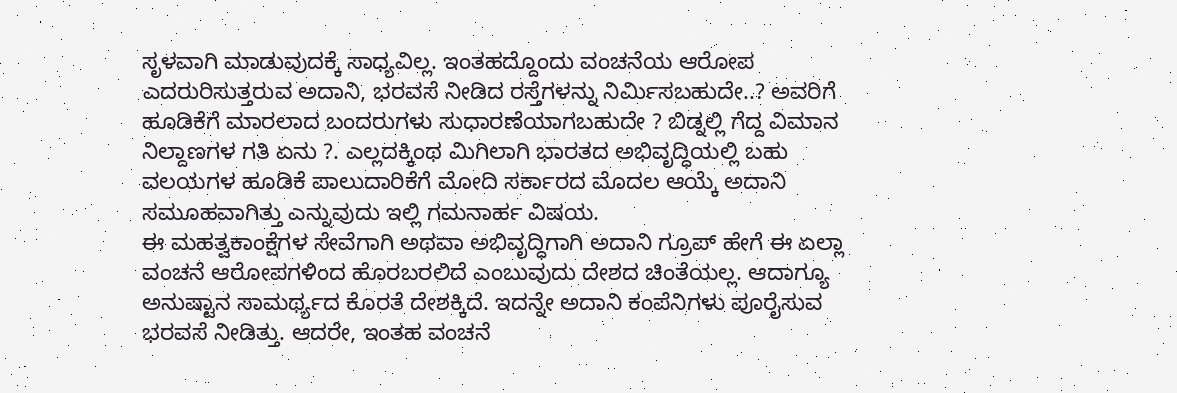ಸೃಳವಾಗಿ ಮಾಡುವುದಕ್ಕೆ ಸಾಧ್ಯವಿಲ್ಲ. ಇಂತಹದ್ದೊಂದು ವಂಚನೆಯ ಆರೋಪ ಎದರುರಿಸುತ್ತರುವ ಅದಾನಿ, ಭರವಸೆ ನೀಡಿದ ರಸ್ತೆಗಳನ್ನು ನಿರ್ಮಿಸಬಹುದೇ..? ಅವರಿಗೆ ಹೂಡಿಕೆಗೆ ಮಾರಲಾದ ಬಂದರುಗಳು ಸುಧಾರಣೆಯಾಗಬಹುದೇ ? ಬಿಡ್ನಲ್ಲಿ ಗೆದ್ದ ವಿಮಾನ ನಿಲ್ದಾಣಗಳ ಗತಿ ಏನು ?. ಎಲ್ಲದಕ್ಕಿಂಥ ಮಿಗಿಲಾಗಿ ಭಾರತದ ಅಭಿವೃದ್ಧಿಯಲ್ಲಿ ಬಹು ವಲಯಗಳ ಹೂಡಿಕೆ ಪಾಲುದಾರಿಕೆಗೆ ಮೋದಿ ಸರ್ಕಾರದ ಮೊದಲ ಆಯ್ಕೆ ಅದಾನಿ ಸಮೂಹವಾಗಿತ್ತು ಎನ್ನುವುದು ಇಲ್ಲಿ ಗಮನಾರ್ಹ ವಿಷಯ.
ಈ ಮಹತ್ವಕಾಂಕ್ಷೆಗಳ ಸೇವೆಗಾಗಿ ಅಥವಾ ಅಭಿವೃದ್ಧಿಗಾಗಿ ಅದಾನಿ ಗ್ರೂಪ್ ಹೇಗೆ ಈ ಏಲ್ಲಾ ವಂಚನೆ ಆರೋಪಗಳಿಂದ ಹೊರಬರಲಿದೆ ಎಂಬುವುದು ದೇಶದ ಚಿಂತೆಯಲ್ಲ. ಆದಾಗ್ಯೂ ಅನುಷ್ಟಾನ ಸಾಮರ್ಥ್ಯದ ಕೊರತೆ ದೇಶಕ್ಕಿದೆ. ಇದನ್ನೇ ಅದಾನಿ ಕಂಪೆನಿಗಳು ಪೂರೈಸುವ ಭರವಸೆ ನೀಡಿತ್ತು. ಆದರೇ, ಇಂತಹ ವಂಚನೆ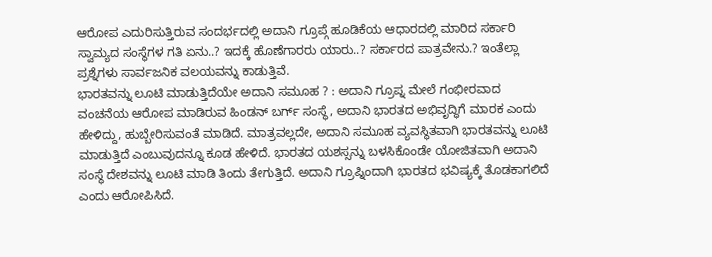ಆರೋಪ ಎದುರಿಸುತ್ತಿರುವ ಸಂದರ್ಭದಲ್ಲಿ ಅದಾನಿ ಗ್ರೂಪ್ಗೆ ಹೂಡಿಕೆಯ ಆಧಾರದಲ್ಲಿ ಮಾರಿದ ಸರ್ಕಾರಿ ಸ್ವಾಮ್ಯದ ಸಂಸ್ಥೆಗಳ ಗತಿ ಏನು..? ಇದಕ್ಕೆ ಹೊಣೆಗಾರರು ಯಾರು..? ಸರ್ಕಾರದ ಪಾತ್ರವೇನು.? ಇಂತೆಲ್ಲಾ ಪ್ರಶ್ನೆಗಳು ಸಾರ್ವಜನಿಕ ವಲಯವನ್ನು ಕಾಡುತ್ತಿವೆ.
ಭಾರತವನ್ನು ಲೂಟಿ ಮಾಡುತ್ತಿದೆಯೇ ಅದಾನಿ ಸಮೂಹ ? : ಅದಾನಿ ಗ್ರೂಪ್ನ ಮೇಲೆ ಗಂಭೀರವಾದ ವಂಚನೆಯ ಆರೋಪ ಮಾಡಿರುವ ಹಿಂಡನ್ ಬರ್ಗ್ ಸಂಸ್ಥೆ, ಅದಾನಿ ಭಾರತದ ಅಭಿವೃದ್ಧಿಗೆ ಮಾರಕ ಎಂದು ಹೇಳಿದ್ದು, ಹುಬ್ಬೇರಿಸುವಂತೆ ಮಾಡಿದೆ. ಮಾತ್ರವಲ್ಲದೇ, ಅದಾನಿ ಸಮೂಹ ವ್ಯವಸ್ಥಿತವಾಗಿ ಭಾರತವನ್ನು ಲೂಟಿ ಮಾಡುತ್ತಿದೆ ಎಂಬುವುದನ್ನೂ ಕೂಡ ಹೇಳಿದೆ. ಭಾರತದ ಯಶಸ್ಸನ್ನು ಬಳಸಿಕೊಂಡೇ ಯೋಜಿತವಾಗಿ ಅದಾನಿ ಸಂಸ್ಥೆ ದೇಶವನ್ನು ಲೂಟಿ ಮಾಡಿ ತಿಂದು ತೇಗುತ್ತಿದೆ. ಅದಾನಿ ಗ್ರೂಪ್ನಿಂದಾಗಿ ಭಾರತದ ಭವಿಷ್ಯಕ್ಕೆ ತೊಡಕಾಗಲಿದೆ ಎಂದು ಆರೋಪಿಸಿದೆ.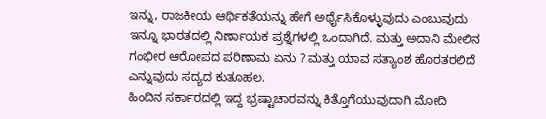ಇನ್ನು, ರಾಜಕೀಯ ಆರ್ಥಿಕತೆಯನ್ನು ಹೇಗೆ ಅರ್ಥೈಸಿಕೊಳ್ಳುವುದು ಎಂಬುವುದು ಇನ್ನೂ ಭಾರತದಲ್ಲಿ ನಿರ್ಣಾಯಕ ಪ್ರಶ್ನೆಗಳಲ್ಲಿ ಒಂದಾಗಿದೆ. ಮತ್ತು ಅದಾನಿ ಮೇಲಿನ ಗಂಭೀರ ಆರೋಪದ ಪರಿಣಾಮ ಏನು ? ಮತ್ತು ಯಾವ ಸತ್ಯಾಂಶ ಹೊರತರಲಿದೆ ಎನ್ನುವುದು ಸದ್ಯದ ಕುತೂಹಲ.
ಹಿಂದಿನ ಸರ್ಕಾರದಲ್ಲಿ ಇದ್ದ ಭ್ರಷ್ಟಾಚಾರವನ್ನು ಕಿತ್ತೊಗೆಯುವುದಾಗಿ ಮೋದಿ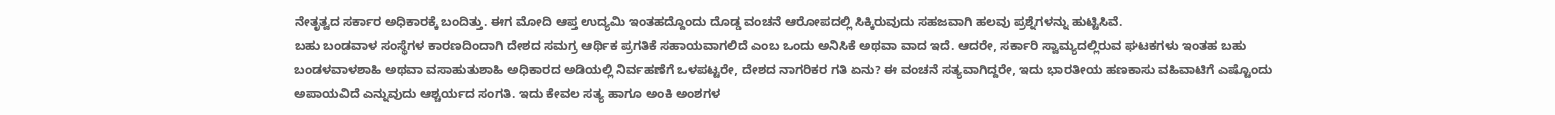ನೇತೃತ್ವದ ಸರ್ಕಾರ ಅಧಿಕಾರಕ್ಕೆ ಬಂದಿತ್ತು. ಈಗ ಮೋದಿ ಆಪ್ತ ಉದ್ಯಮಿ ಇಂತಹದ್ದೊಂದು ದೊಡ್ಡ ವಂಚನೆ ಆರೋಪದಲ್ಲಿ ಸಿಕ್ಕಿರುವುದು ಸಹಜವಾಗಿ ಹಲವು ಪ್ರಶ್ನೆಗಳನ್ನು ಹುಟ್ಟಿಸಿವೆ.
ಬಹು ಬಂಡವಾಳ ಸಂಸ್ಥೆಗಳ ಕಾರಣದಿಂದಾಗಿ ದೇಶದ ಸಮಗ್ರ ಆರ್ಥಿಕ ಪ್ರಗತಿಕೆ ಸಹಾಯವಾಗಲಿದೆ ಎಂಬ ಒಂದು ಅನಿಸಿಕೆ ಅಥವಾ ವಾದ ಇದೆ. ಆದರೇ, ಸರ್ಕಾರಿ ಸ್ವಾಮ್ಯದಲ್ಲಿರುವ ಘಟಕಗಳು ಇಂತಹ ಬಹು ಬಂಡಳವಾಳಶಾಹಿ ಅಥವಾ ವಸಾಹುತುಶಾಹಿ ಅಧಿಕಾರದ ಅಡಿಯಲ್ಲಿ ನಿರ್ವಹಣೆಗೆ ಒಳಪಟ್ಟರೇ, ದೇಶದ ನಾಗರಿಕರ ಗತಿ ಏನು? ಈ ವಂಚನೆ ಸತ್ಯವಾಗಿದ್ದರೇ, ಇದು ಭಾರತೀಯ ಹಣಕಾಸು ವಹಿವಾಟಿಗೆ ಎಷ್ಟೊಂದು ಅಪಾಯವಿದೆ ಎನ್ನುವುದು ಆಶ್ಚರ್ಯದ ಸಂಗತಿ. ಇದು ಕೇವಲ ಸತ್ಯ ಹಾಗೂ ಅಂಕಿ ಅಂಶಗಳ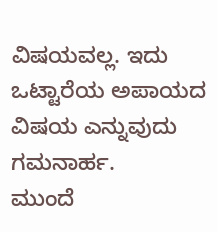ವಿಷಯವಲ್ಲ. ಇದು ಒಟ್ಟಾರೆಯ ಅಪಾಯದ ವಿಷಯ ಎನ್ನುವುದು ಗಮನಾರ್ಹ.
ಮುಂದೆ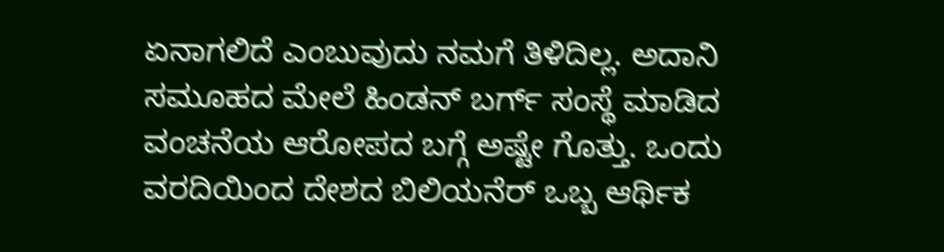ಏನಾಗಲಿದೆ ಎಂಬುವುದು ನಮಗೆ ತಿಳಿದಿಲ್ಲ. ಅದಾನಿ ಸಮೂಹದ ಮೇಲೆ ಹಿಂಡನ್ ಬರ್ಗ್ ಸಂಸ್ಥೆ ಮಾಡಿದ ವಂಚನೆಯ ಆರೋಪದ ಬಗ್ಗೆ ಅಷ್ಟೇ ಗೊತ್ತು. ಒಂದು ವರದಿಯಿಂದ ದೇಶದ ಬಿಲಿಯನೆರ್ ಒಬ್ಬ ಆರ್ಥಿಕ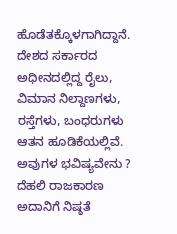ಹೊಡೆತಕ್ಕೊಳಗಾಗಿದ್ದಾನೆ. ದೇಶದ ಸರ್ಕಾರದ ಅಧೀನದಲ್ಲಿದ್ದ ರೈಲು, ವಿಮಾನ ನಿಲ್ದಾಣಗಳು, ರಸ್ತೆಗಳು, ಬಂಧರುಗಳು ಆತನ ಹೂಡಿಕೆಯಲ್ಲಿವೆ. ಅವುಗಳ ಭವಿಷ್ಯವೇನು ? ದೆಹಲಿ ರಾಜಕಾರಣ ಅದಾನಿಗೆ ನಿಷ್ಠತೆ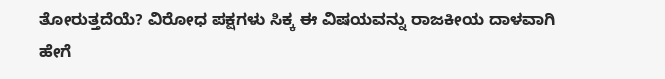ತೋರುತ್ತದೆಯೆ? ವಿರೋಧ ಪಕ್ಷಗಳು ಸಿಕ್ಕ ಈ ವಿಷಯವನ್ನು ರಾಜಕೀಯ ದಾಳವಾಗಿ ಹೇಗೆ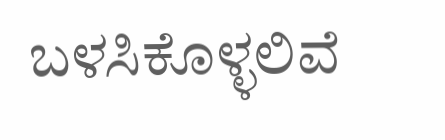ಬಳಸಿಕೊಳ್ಳಲಿವೆ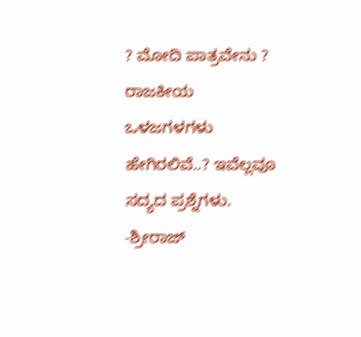? ಮೋದಿ ಪಾತ್ರವೇನು ? ರಾಜಕೀಯ ಒಳಜಗಳಗಳು ಹೇಗಿರಲಿವೆ..? ಇವೆಲ್ಲವೂ ಸದ್ಯದ ಪ್ರಶ್ನೆಗಳು.
-ಶ್ರೀರಾಜ್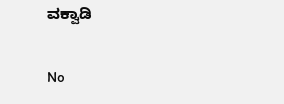ವಕ್ವಾಡಿ

No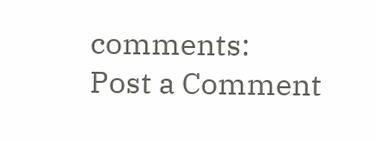comments:
Post a Comment